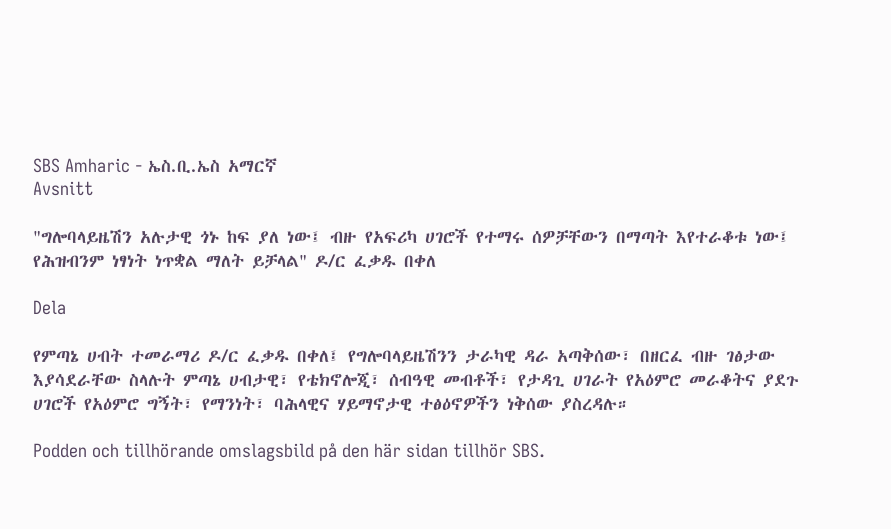SBS Amharic - ኤስ.ቢ.ኤስ አማርኛ
Avsnitt

"ግሎባላይዜሽን አሉታዊ ጎኑ ከፍ ያለ ነው፤ ብዙ የአፍሪካ ሀገሮች የተማሩ ሰዎቻቸውን በማጣት እየተራቆቱ ነው፤ የሕዝብንም ነፃነት ነጥቋል ማለት ይቻላል" ዶ/ር ፈቃዱ በቀለ

Dela

የምጣኔ ሀብት ተመራማሪ ዶ/ር ፈቃዱ በቀለ፤ የግሎባላይዜሽንን ታራካዊ ዳራ አጣቅሰው፣ በዘርፈ ብዙ ገፅታው እያሳደራቸው ስላሉት ምጣኔ ሀብታዊ፣ የቴክኖሎጂ፣ ሰብዓዊ መብቶች፣ የታዳጊ ሀገራት የአዕምሮ መራቆትና ያደጉ ሀገሮች የአዕምሮ ግኝት፣ የማንነት፣ ባሕላዊና ሃይማኖታዊ ተፅዕኖዎችን ነቅሰው ያስረዳሉ።

Podden och tillhörande omslagsbild på den här sidan tillhör SBS.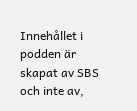Innehållet i podden är skapat av SBS och inte av,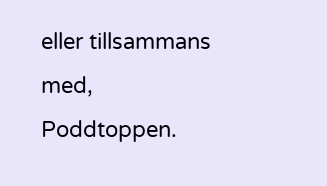eller tillsammans med, Poddtoppen.